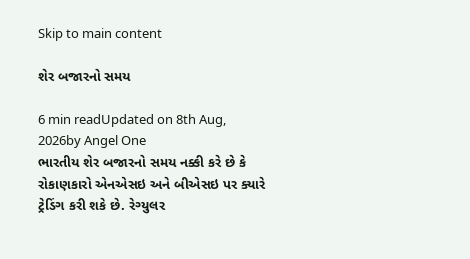Skip to main content

શેર બજારનો સમય

6 min readUpdated on 8th Aug, 2026by Angel One
ભારતીય શેર બજારનો સમય નક્કી કરે છે કે રોકાણકારો એનએસઇ અને બીએસઇ પર ક્યારે ટ્રેડિંગ કરી શકે છે. રેગ્યુલર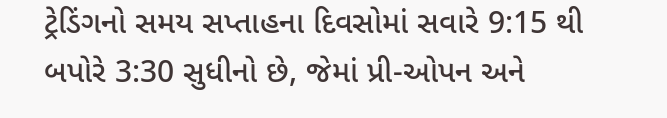ટ્રેડિંગનો સમય સપ્તાહના દિવસોમાં સવારે 9:15 થી બપોરે 3:30 સુધીનો છે, જેમાં પ્રી-ઓપન અને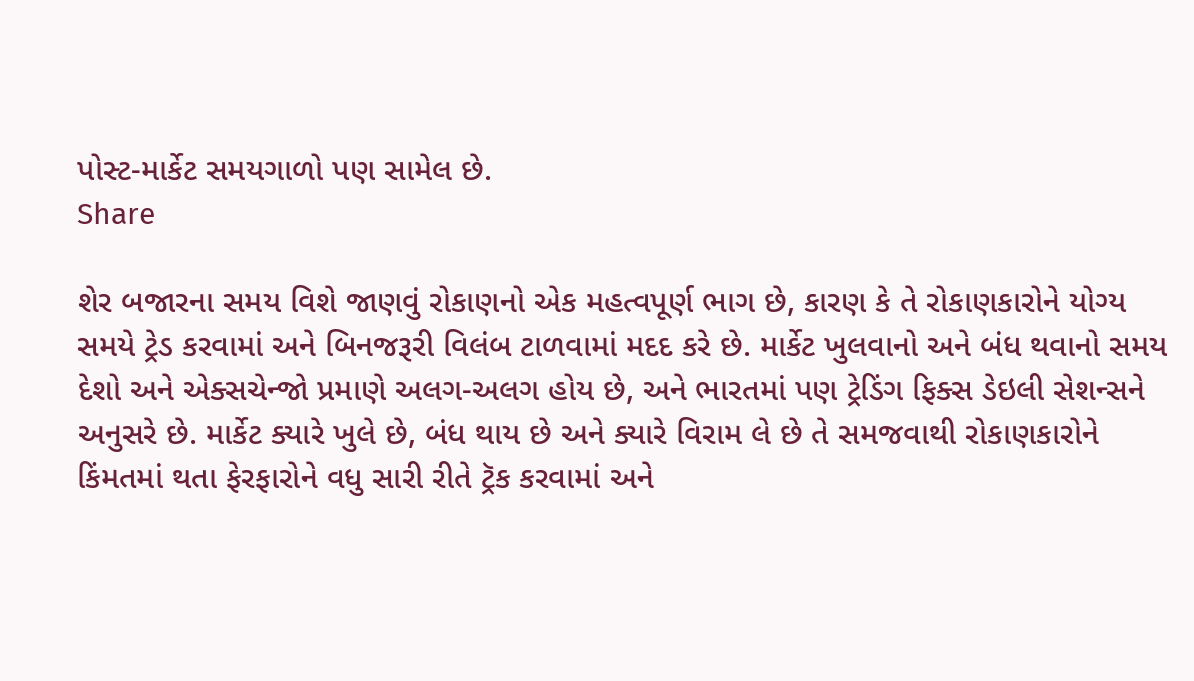પોસ્ટ-માર્કેટ સમયગાળો પણ સામેલ છે.
Share

શેર બજારના સમય વિશે જાણવું રોકાણનો એક મહત્વપૂર્ણ ભાગ છે, કારણ કે તે રોકાણકારોને યોગ્ય સમયે ટ્રેડ કરવામાં અને બિનજરૂરી વિલંબ ટાળવામાં મદદ કરે છે. માર્કેટ ખુલવાનો અને બંધ થવાનો સમય દેશો અને એક્સચેન્જો પ્રમાણે અલગ-અલગ હોય છે, અને ભારતમાં પણ ટ્રેડિંગ ફિક્સ ડેઇલી સેશન્સને અનુસરે છે. માર્કેટ ક્યારે ખુલે છે, બંધ થાય છે અને ક્યારે વિરામ લે છે તે સમજવાથી રોકાણકારોને કિંમતમાં થતા ફેરફારોને વધુ સારી રીતે ટ્રૅક કરવામાં અને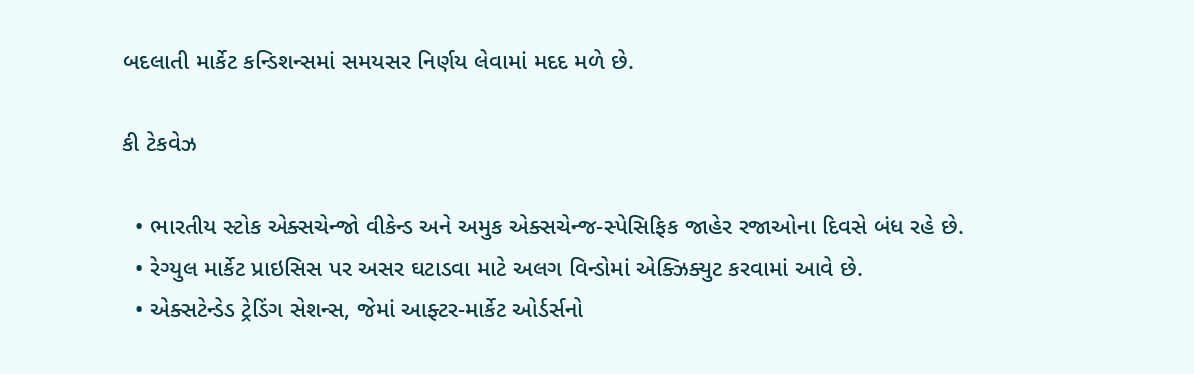બદલાતી માર્કેટ કન્ડિશન્સમાં સમયસર નિર્ણય લેવામાં મદદ મળે છે.

કી ટેકવેઝ

  • ભારતીય સ્ટોક એક્સચેન્જો વીકેન્ડ અને અમુક એક્સચેન્જ-સ્પેસિફિક જાહેર રજાઓના દિવસે બંધ રહે છે.
  • રેગ્યુલ માર્કેટ પ્રાઇસિસ પર અસર ઘટાડવા માટે અલગ વિન્ડોમાં એક્ઝિક્યુટ કરવામાં આવે છે.
  • એક્સટેન્ડેડ ટ્રેડિંગ સેશન્સ, જેમાં આફ્ટર-માર્કેટ ઓર્ડર્સનો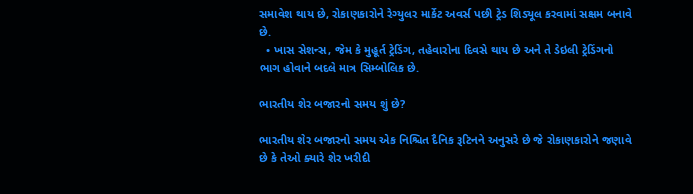સમાવેશ થાય છે, રોકાણકારોને રેગ્યુલર માર્કેટ અવર્સ પછી ટ્રેડ શિડ્યૂલ કરવામાં સક્ષમ બનાવે છે.
  • ખાસ સેશન્સ, જેમ કે મુહૂર્ત ટ્રેડિંગ, તહેવારોના દિવસે થાય છે અને તે ડેઇલી ટ્રેડિંગનો ભાગ હોવાને બદલે માત્ર સિમ્બોલિક છે.

ભારતીય શેર બજારનો સમય શું છે?

ભારતીય શેર બજારનો સમય એક નિશ્ચિત દૈનિક રૂટિનને અનુસરે છે જે રોકાણકારોને જણાવે છે કે તેઓ ક્યારે શેર ખરીદી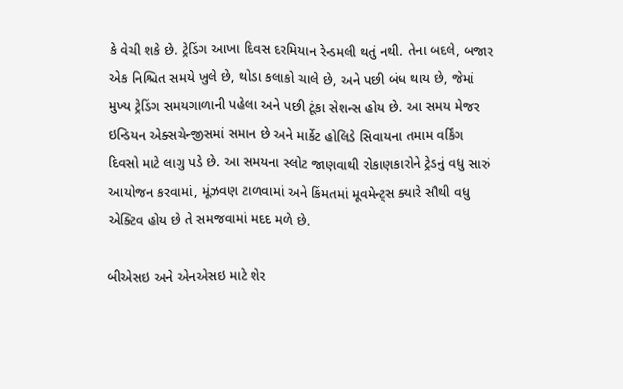કે વેચી શકે છે. ટ્રેડિંગ આખા દિવસ દરમિયાન રેન્ડમલી થતું નથી. તેના બદલે, બજાર એક નિશ્ચિત સમયે ખુલે છે, થોડા કલાકો ચાલે છે, અને પછી બંધ થાય છે, જેમાં મુખ્ય ટ્રેડિંગ સમયગાળાની પહેલા અને પછી ટૂંકા સેશન્સ હોય છે. આ સમય મેજર ઇન્ડિયન એક્સચેન્જીસમાં સમાન છે અને માર્કેટ હોલિડે સિવાયના તમામ વર્કિંગ દિવસો માટે લાગુ પડે છે. આ સમયના સ્લોટ જાણવાથી રોકાણકારોને ટ્રેડનું વધુ સારું આયોજન કરવામાં, મૂંઝવણ ટાળવામાં અને કિંમતમાં મૂવમેન્ટ્સ ક્યારે સૌથી વધુ એક્ટિવ હોય છે તે સમજવામાં મદદ મળે છે.

બીએસઇ અને એનએસઇ માટે શેર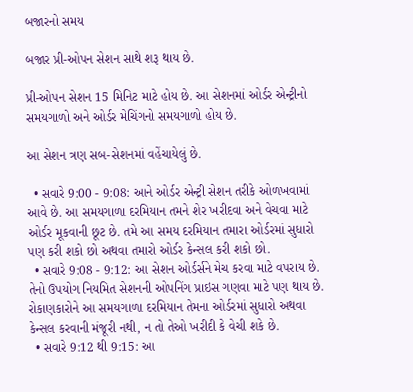બજારનો સમય

બજાર પ્રી-ઓપન સેશન સાથે શરૂ થાય છે.

પ્રી-ઓપન સેશન 15 મિનિટ માટે હોય છે. આ સેશનમાં ઓર્ડર એન્ટ્રીનો સમયગાળો અને ઓર્ડર મેચિંગનો સમયગાળો હોય છે.

આ સેશન ત્રણ સબ-સેશનમાં વહેંચાયેલું છે.

  • સવારે 9:00 - 9:08: આને ઓર્ડર એન્ટ્રી સેશન તરીકે ઓળખવામાં આવે છે. આ સમયગાળા દરમિયાન તમને શેર ખરીદવા અને વેચવા માટે ઓર્ડર મૂકવાની છૂટ છે. તમે આ સમય દરમિયાન તમારા ઓર્ડરમાં સુધારો પણ કરી શકો છો અથવા તમારો ઓર્ડર કેન્સલ કરી શકો છો.
  • સવારે 9:08 - 9:12: આ સેશન ઓર્ડર્સને મેચ કરવા માટે વપરાય છે. તેનો ઉપયોગ નિયમિત સેશનની ઓપનિંગ પ્રાઇસ ગણવા માટે પણ થાય છે. રોકાણકારોને આ સમયગાળા દરમિયાન તેમના ઓર્ડરમાં સુધારો અથવા કેન્સલ કરવાની મંજૂરી નથી, ન તો તેઓ ખરીદી કે વેચી શકે છે.
  • સવારે 9:12 થી 9:15: આ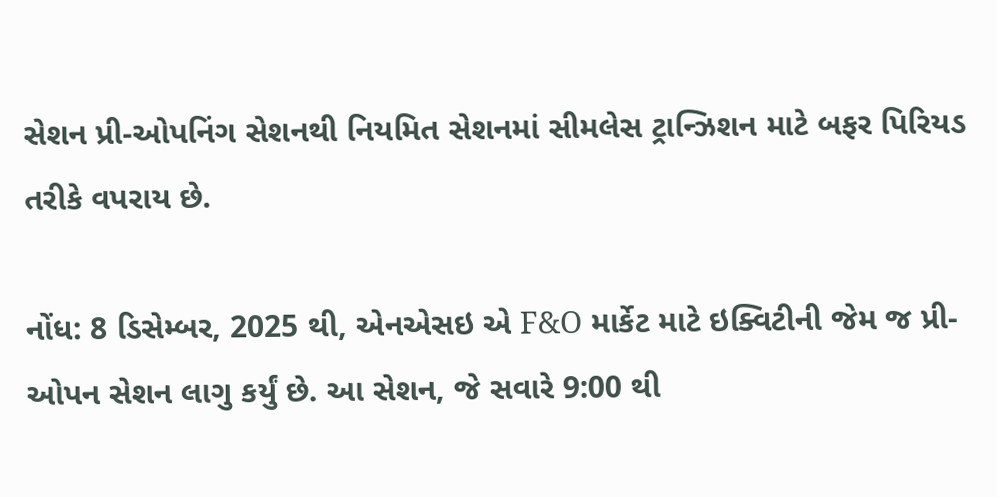સેશન પ્રી-ઓપનિંગ સેશનથી નિયમિત સેશનમાં સીમલેસ ટ્રાન્ઝિશન માટે બફર પિરિયડ તરીકે વપરાય છે.

નોંધ: 8 ડિસેમ્બર, 2025 થી, એનએસઇ એ F&O માર્કેટ માટે ઇક્વિટીની જેમ જ પ્રી-ઓપન સેશન લાગુ કર્યું છે. આ સેશન, જે સવારે 9:00 થી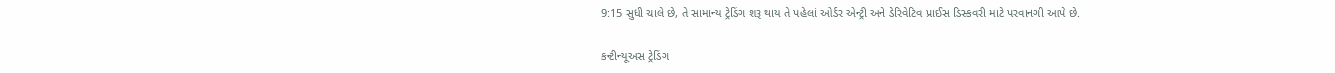9:15 સુધી ચાલે છે, તે સામાન્ય ટ્રેડિંગ શરૂ થાય તે પહેલાં ઓર્ડર એન્ટ્રી અને ડેરિવેટિવ પ્રાઈસ ડિસ્કવરી માટે પરવાનગી આપે છે.

કન્ટીન્યૂઅસ ટ્રેડિંગ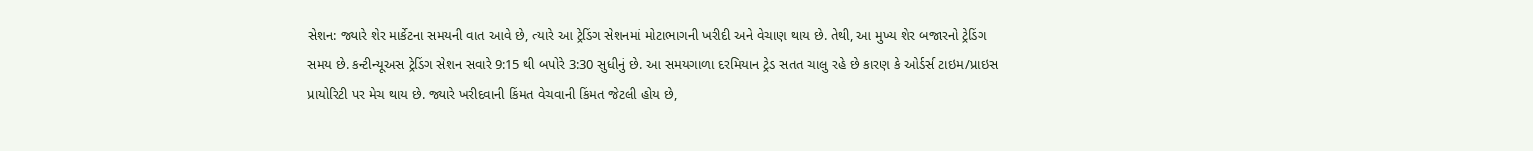સેશન: જ્યારે શેર માર્કેટના સમયની વાત આવે છે, ત્યારે આ ટ્રેડિંગ સેશનમાં મોટાભાગની ખરીદી અને વેચાણ થાય છે. તેથી, આ મુખ્ય શેર બજારનો ટ્રેડિંગ સમય છે. કન્ટીન્યૂઅસ ટ્રેડિંગ સેશન સવારે 9:15 થી બપોરે 3:30 સુધીનું છે. આ સમયગાળા દરમિયાન ટ્રેડ સતત ચાલુ રહે છે કારણ કે ઓર્ડર્સ ટાઇમ/પ્રાઇસ પ્રાયોરિટી પર મેચ થાય છે. જ્યારે ખરીદવાની કિંમત વેચવાની કિંમત જેટલી હોય છે,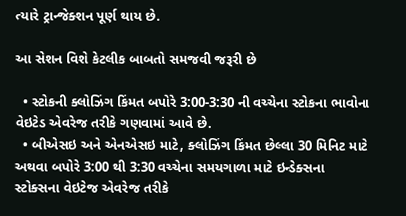ત્યારે ટ્રાન્જેક્શન પૂર્ણ થાય છે.

આ સેશન વિશે કેટલીક બાબતો સમજવી જરૂરી છે

  • સ્ટોકની ક્લોઝિંગ કિંમત બપોરે 3:00-3:30 ની વચ્ચેના સ્ટોકના ભાવોના વેઇટેડ એવરેજ તરીકે ગણવામાં આવે છે.
  • બીએસઇ અને એનએસઇ માટે, ક્લોઝિંગ કિંમત છેલ્લા 30 મિનિટ માટે અથવા બપોરે 3:00 થી 3:30 વચ્ચેના સમયગાળા માટે ઇન્ડેક્સના સ્ટોક્સના વેઇટેજ એવરેજ તરીકે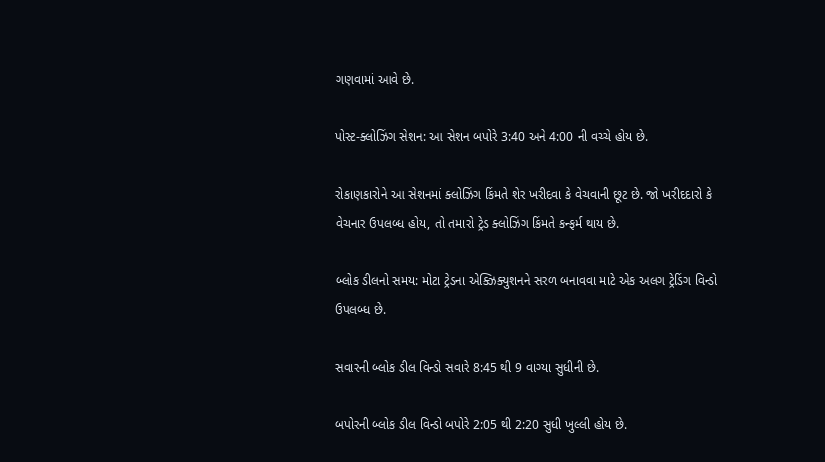ગણવામાં આવે છે.

પોસ્ટ-ક્લોઝિંગ સેશન: આ સેશન બપોરે 3:40 અને 4:00 ની વચ્ચે હોય છે.

રોકાણકારોને આ સેશનમાં ક્લોઝિંગ કિંમતે શેર ખરીદવા કે વેચવાની છૂટ છે. જો ખરીદદારો કે વેચનાર ઉપલબ્ધ હોય, તો તમારો ટ્રેડ ક્લોઝિંગ કિંમતે કન્ફર્મ થાય છે.

બ્લોક ડીલનો સમય: મોટા ટ્રેડના એક્ઝિક્યુશનને સરળ બનાવવા માટે એક અલગ ટ્રેડિંગ વિન્ડો ઉપલબ્ધ છે.

સવારની બ્લોક ડીલ વિન્ડો સવારે 8:45 થી 9 વાગ્યા સુધીની છે.

બપોરની બ્લોક ડીલ વિન્ડો બપોરે 2:05 થી 2:20 સુધી ખુલ્લી હોય છે.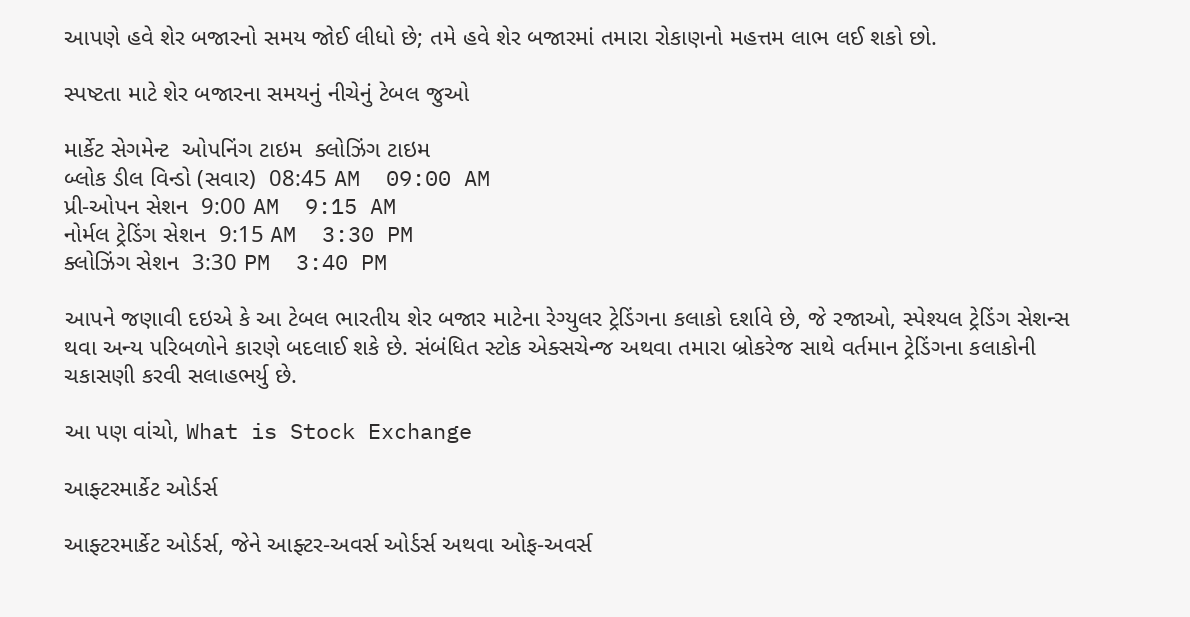આપણે હવે શેર બજારનો સમય જોઈ લીધો છે; તમે હવે શેર બજારમાં તમારા રોકાણનો મહત્તમ લાભ લઈ શકો છો.

સ્પષ્ટતા માટે શેર બજારના સમયનું નીચેનું ટેબલ જુઓ

માર્કેટ સેગમેન્ટ  ઓપનિંગ ટાઇમ  ક્લોઝિંગ ટાઇમ
બ્લોક ડીલ વિન્ડો (સવાર)  08:45 AM  09:00 AM
પ્રી-ઓપન સેશન  9:00 AM  9:15 AM
નોર્મલ ટ્રેડિંગ સેશન  9:15 AM  3:30 PM
ક્લોઝિંગ સેશન  3:30 PM  3:40 PM

આપને જણાવી દઇએ કે આ ટેબલ ભારતીય શેર બજાર માટેના રેગ્યુલર ટ્રેડિંગના કલાકો દર્શાવે છે, જે રજાઓ, સ્પેશ્યલ ટ્રેડિંગ સેશન્સ થવા અન્ય પરિબળોને કારણે બદલાઈ શકે છે. સંબંધિત સ્ટોક એક્સચેન્જ અથવા તમારા બ્રોકરેજ સાથે વર્તમાન ટ્રેડિંગના કલાકોની ચકાસણી કરવી સલાહભર્યુ છે.

આ પણ વાંચો, What is Stock Exchange

આફ્ટરમાર્કેટ ઓર્ડર્સ

આફ્ટરમાર્કેટ ઓર્ડર્સ, જેને આફ્ટર-અવર્સ ઓર્ડર્સ અથવા ઓફ-અવર્સ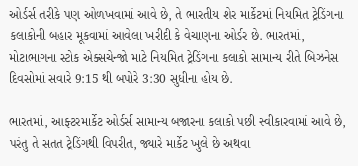ઓર્ડર્સ તરીકે પણ ઓળખવામાં આવે છે, તે ભારતીય શેર માર્કેટમાં નિયમિત ટ્રેડિંગના કલાકોની બહાર મૂકવામાં આવેલા ખરીદી કે વેચાણના ઓર્ડર છે. ભારતમાં, મોટાભાગના સ્ટોક એક્સચેન્જો માટે નિયમિત ટ્રેડિંગના કલાકો સામાન્ય રીતે બિઝનેસ દિવસોમાં સવારે 9:15 થી બપોરે 3:30 સુધીના હોય છે.

ભારતમાં, આફ્ટરમાર્કેટ ઓર્ડર્સ સામાન્ય બજારના કલાકો પછી સ્વીકારવામાં આવે છે, પરંતુ તે સતત ટ્રેડિંગથી વિપરીત, જ્યારે માર્કેટ ખુલે છે અથવા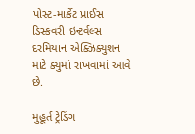પોસ્ટ-માર્કેટ પ્રાઈસ ડિસ્કવરી ઇન્ટર્વલ્સ દરમિયાન એક્ઝિક્યુશન માટે ક્યુમાં રાખવામાં આવે છે.

મુહૂર્ત ટ્રેડિંગ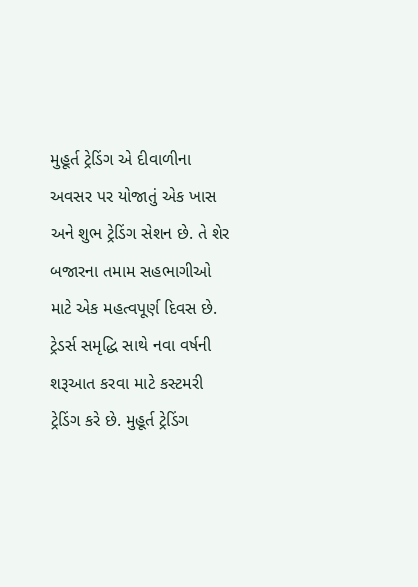મુહૂર્ત ટ્રેડિંગ એ દીવાળીના અવસર પર યોજાતું એક ખાસ અને શુભ ટ્રેડિંગ સેશન છે. તે શેર બજારના તમામ સહભાગીઓ માટે એક મહત્વપૂર્ણ દિવસ છે. ટ્રેડર્સ સમૃદ્ધિ સાથે નવા વર્ષની શરૂઆત કરવા માટે કસ્ટમરી ટ્રેડિંગ કરે છે. મુહૂર્ત ટ્રેડિંગ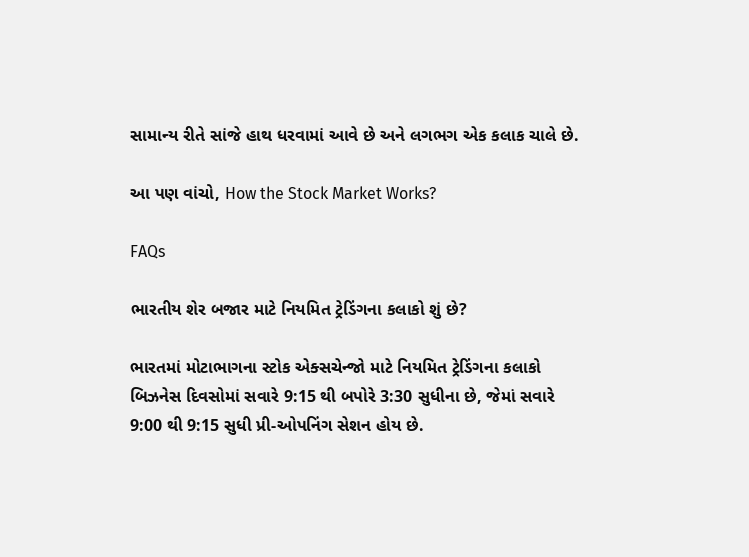સામાન્ય રીતે સાંજે હાથ ધરવામાં આવે છે અને લગભગ એક કલાક ચાલે છે.

આ પણ વાંચો, How the Stock Market Works?

FAQs

ભારતીય શેર બજાર માટે નિયમિત ટ્રેડિંગના કલાકો શું છે?

ભારતમાં મોટાભાગના સ્ટોક એક્સચેન્જો માટે નિયમિત ટ્રેડિંગના કલાકો બિઝનેસ દિવસોમાં સવારે 9:15 થી બપોરે 3:30 સુધીના છે, જેમાં સવારે 9:00 થી 9:15 સુધી પ્રી-ઓપનિંગ સેશન હોય છે.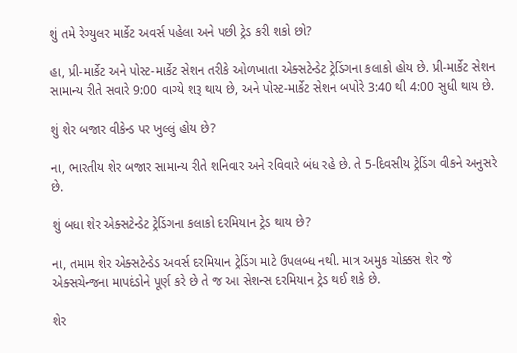શું તમે રેગ્યુલર માર્કેટ અવર્સ પહેલા અને પછી ટ્રેડ કરી શકો છો?

હા, પ્રી-માર્કેટ અને પોસ્ટ-માર્કેટ સેશન તરીકે ઓળખાતા એક્સટેન્ડેટ ટ્રેડિંગના કલાકો હોય છે. પ્રી-માર્કેટ સેશન સામાન્ય રીતે સવારે 9:00 વાગ્યે શરૂ થાય છે, અને પોસ્ટ-માર્કેટ સેશન બપોરે 3:40 થી 4:00 સુધી થાય છે.

શું શેર બજાર વીકેન્ડ પર ખુલ્લું હોય છે?

ના, ભારતીય શેર બજાર સામાન્ય રીતે શનિવાર અને રવિવારે બંધ રહે છે. તે 5-દિવસીય ટ્રેડિંગ વીકને અનુસરે છે.

શું બધા શેર એક્સટેન્ડેટ ટ્રેડિંગના કલાકો દરમિયાન ટ્રેડ થાય છે?

ના, તમામ શેર એક્સટેન્ડેડ અવર્સ દરમિયાન ટ્રેડિંગ માટે ઉપલબ્ધ નથી. માત્ર અમુક ચોક્કસ શેર જે એક્સચેન્જના માપદંડોને પૂર્ણ કરે છે તે જ આ સેશન્સ દરમિયાન ટ્રેડ થઈ શકે છે.

શેર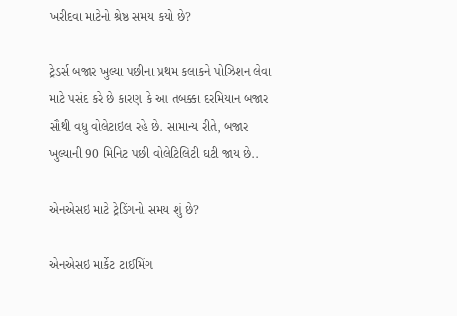ખરીદવા માટેનો શ્રેષ્ઠ સમય કયો છે?

ટ્રેડર્સ બજાર ખુલ્યા પછીના પ્રથમ કલાકને પોઝિશન લેવા માટે પસંદ કરે છે કારણ કે આ તબક્કા દરમિયાન બજાર સૌથી વધુ વોલેટાઇલ રહે છે. સામાન્ય રીતે, બજાર ખુલ્યાની 90 મિનિટ પછી વોલેટિલિટી ઘટી જાય છે..

એનએસઇ માટે ટ્રેડિંગનો સમય શું છે?

એનએસઇ માર્કેટ ટાઈમિંગ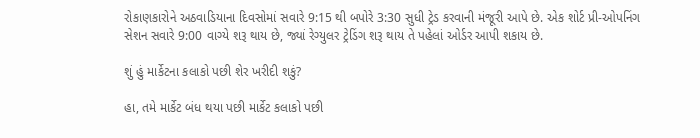રોકાણકારોને અઠવાડિયાના દિવસોમાં સવારે 9:15 થી બપોરે 3:30 સુધી ટ્રેડ કરવાની મંજૂરી આપે છે. એક શોર્ટ પ્રી-ઓપનિંગ સેશન સવારે 9:00 વાગ્યે શરૂ થાય છે, જ્યાં રેગ્યુલર ટ્રેડિંગ શરૂ થાય તે પહેલાં ઓર્ડર આપી શકાય છે.

શું હું માર્કેટના કલાકો પછી શેર ખરીદી શકું?

હા, તમે માર્કેટ બંધ થયા પછી માર્કેટ કલાકો પછી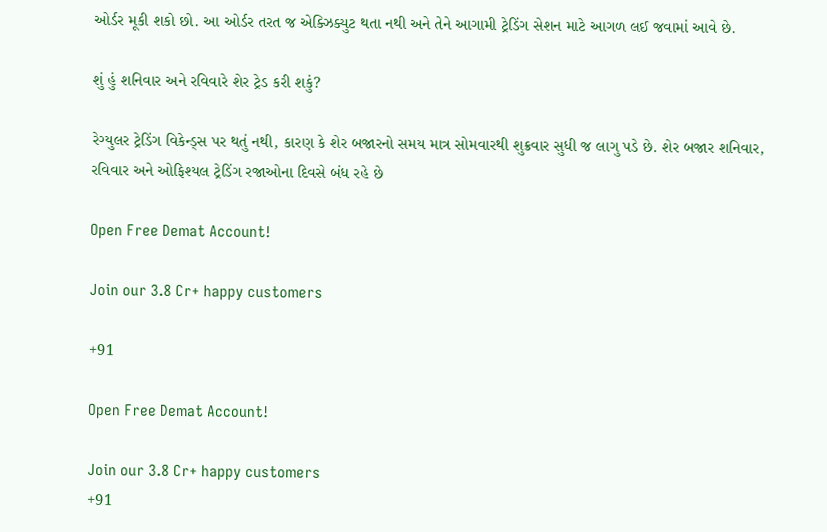ઓર્ડર મૂકી શકો છો. આ ઓર્ડર તરત જ એક્ઝિક્યુટ થતા નથી અને તેને આગામી ટ્રેડિંગ સેશન માટે આગળ લઈ જવામાં આવે છે.

શું હું શનિવાર અને રવિવારે શેર ટ્રેડ કરી શકું?

રેગ્યુલર ટ્રેડિંગ વિકેન્ડ્સ પર થતું નથી, કારણ કે શેર બજારનો સમય માત્ર સોમવારથી શુક્રવાર સુધી જ લાગુ પડે છે. શેર બજાર શનિવાર, રવિવાર અને ઓફિશ્યલ ટ્રેડિંગ રજાઓના દિવસે બંધ રહે છે

Open Free Demat Account!

Join our 3.8 Cr+ happy customers

+91

Open Free Demat Account!

Join our 3.8 Cr+ happy customers
+91